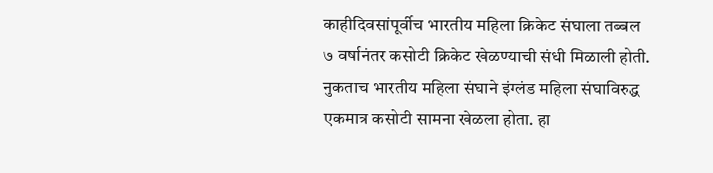काहीदिवसांपूर्वीच भारतीय महिला क्रिकेट संघाला तब्बल ७ वर्षानंतर कसोटी क्रिकेट खेळण्याची संधी मिळाली होती. नुकताच भारतीय महिला संघाने इंग्लंड महिला संघाविरुद्ध एकमात्र कसोटी सामना खेळला होता. हा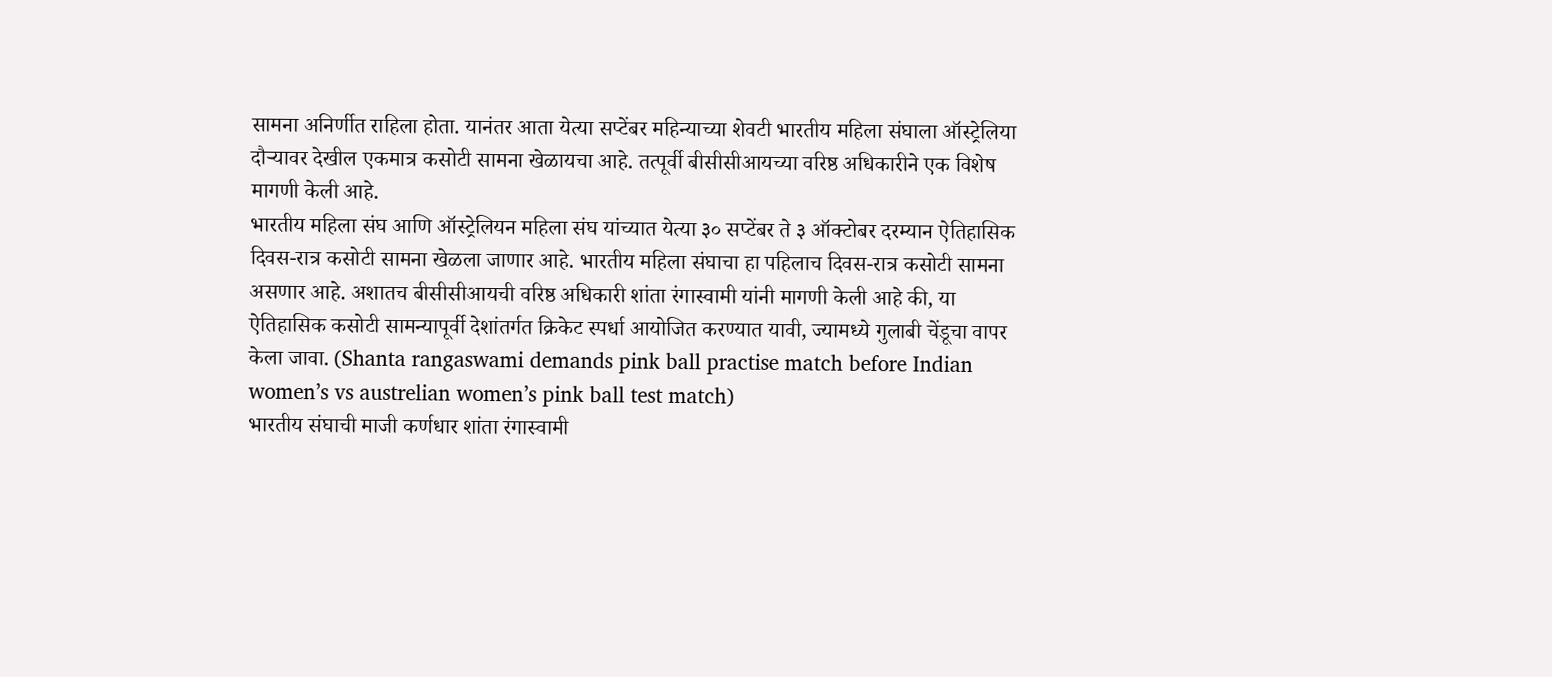सामना अनिर्णीत राहिला होता. यानंतर आता येत्या सप्टेंबर महिन्याच्या शेवटी भारतीय महिला संघाला ऑस्ट्रेलिया दौऱ्यावर देखील एकमात्र कसोटी सामना खेळायचा आहे. तत्पूर्वी बीसीसीआयच्या वरिष्ठ अधिकारीने एक विशेष मागणी केली आहे.
भारतीय महिला संघ आणि ऑस्ट्रेलियन महिला संघ यांच्यात येत्या ३० सप्टेंबर ते ३ ऑक्टोबर दरम्यान ऐतिहासिक दिवस-रात्र कसोटी सामना खेळला जाणार आहे. भारतीय महिला संघाचा हा पहिलाच दिवस-रात्र कसोटी सामना असणार आहे. अशातच बीसीसीआयची वरिष्ठ अधिकारी शांता रंगास्वामी यांनी मागणी केली आहे की, या ऐतिहासिक कसोटी सामन्यापूर्वी देशांतर्गत क्रिकेट स्पर्धा आयोजित करण्यात यावी, ज्यामध्ये गुलाबी चेंडूचा वापर केला जावा. (Shanta rangaswami demands pink ball practise match before Indian women’s vs austrelian women’s pink ball test match)
भारतीय संघाची माजी कर्णधार शांता रंगास्वामी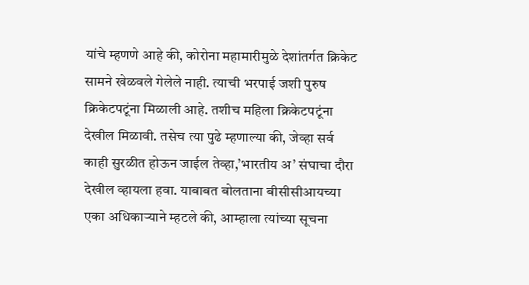यांचे म्हणणे आहे की, कोरोना महामारीमुळे देशांतर्गत क्रिकेट सामने खेळवले गेलेले नाही. त्याची भरपाई जशी पुरुष क्रिकेटपटूंना मिळाली आहे. तशीच महिला क्रिकेटपटूंना देखील मिळावी. तसेच त्या पुढे म्हणाल्या की, जेव्हा सर्व काही सुरळीत होऊन जाईल तेव्हा,’भारतीय अ’ संघाचा दौरा देखील व्हायला हवा. याबाबत बोलताना बीसीसीआयच्या एका अधिकाऱ्याने म्हटले की, आम्हाला त्यांच्या सूचना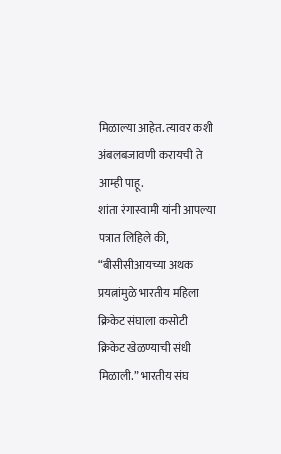मिळाल्या आहेत. त्यावर कशी अंबलबजावणी करायची ते आम्ही पाहू.
शांता रंगास्वामी यांनी आपल्या पत्रात लिहिले की, “बीसीसीआयच्या अथक प्रयत्नांमुळे भारतीय महिला क्रिकेट संघाला कसोटी क्रिकेट खेळण्याची संधी मिळाली.” भारतीय संघ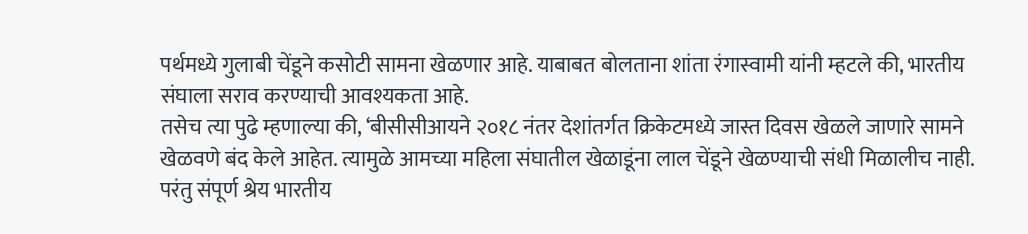पर्थमध्ये गुलाबी चेंडूने कसोटी सामना खेळणार आहे. याबाबत बोलताना शांता रंगास्वामी यांनी म्हटले की, भारतीय संघाला सराव करण्याची आवश्यकता आहे.
तसेच त्या पुढे म्हणाल्या की, ‘बीसीसीआयने २०१८ नंतर देशांतर्गत क्रिकेटमध्ये जास्त दिवस खेळले जाणारे सामने खेळवणे बंद केले आहेत. त्यामुळे आमच्या महिला संघातील खेळाडूंना लाल चेंडूने खेळण्याची संधी मिळालीच नाही. परंतु संपूर्ण श्रेय भारतीय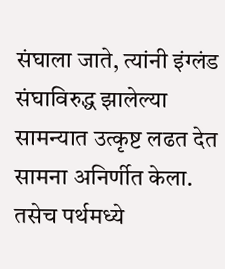संघाला जाते, त्यांनी इंग्लंड संघाविरुद्ध झालेल्या सामन्यात उत्कृष्ट लढत देत सामना अनिर्णीत केला. तसेच पर्थमध्ये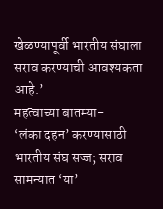खेळण्यापूर्वी भारतीय संघाला सराव करण्याची आवश्यकता आहे.’
महत्वाच्या बातम्या-
‘लंका दहन’ करण्यासाठी भारतीय संघ सज्ज; सराव सामन्यात ‘या’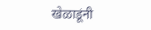खेळाडूंनी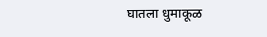घातला धुमाकूळ